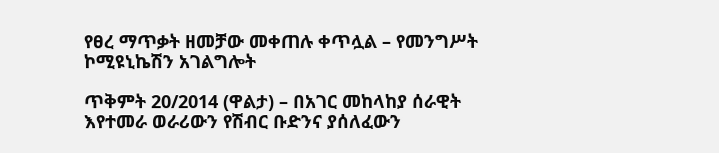የፀረ ማጥቃት ዘመቻው መቀጠሉ ቀጥሏል – የመንግሥት ኮሚዩኒኬሽን አገልግሎት

ጥቅምት 20/2014 (ዋልታ) – በአገር መከላከያ ሰራዊት እየተመራ ወራሪውን የሽብር ቡድንና ያሰለፈውን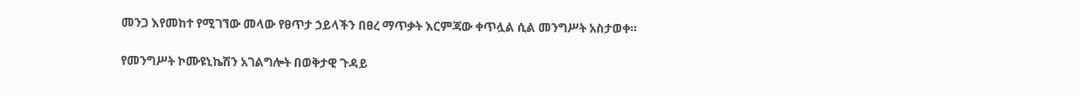መንጋ እየመከተ የሚገኘው መላው የፀጥታ ኃይላችን በፀረ ማጥቃት እርምጃው ቀጥሏል ሲል መንግሥት አስታወቀ።

የመንግሥት ኮሙዩኒኬሽን አገልግሎት በወቅታዊ ጉዳይ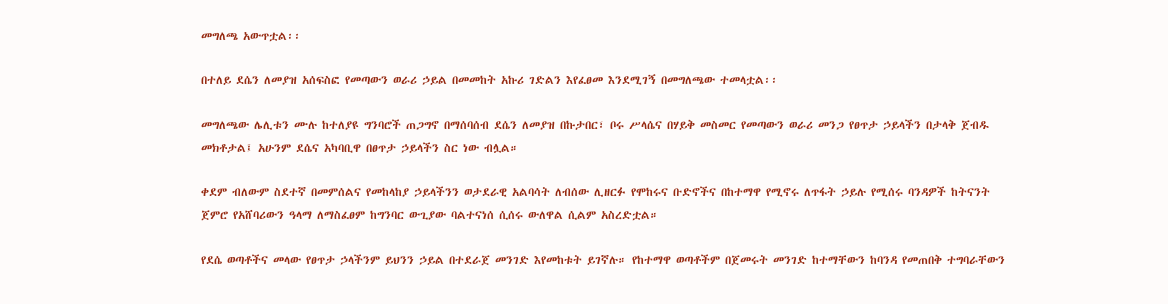መግለጫ አውጥቷል፡፡

በተለይ ደሴን ለመያዝ አሰፍስፎ የመጣውን ወራሪ ኃይል በመመከት አኩሪ ገድልን እየፈፀመ እንደሚገኝ በመግለጫው ተመላቷል፡፡

መግለጫው ሌሊቱን ሙሉ ከተለያዩ ግንባሮች ጠጋግኖ በማሰባሰብ ደሴን ለመያዝ በኩታበር፣ ቦሩ ሥላሴና በሃይቅ መስመር የመጣውን ወራሪ መንጋ የፀጥታ ኃይላችን በታላቅ ጀብዱ መክቶታል፤ አሁንም ደሴና አካባቢዋ በፀጥታ ኃይላችን ስር ነው ብሏል።

ቀደም ብለውም ስደተኛ በመምሰልና የመከላከያ ኃይላችንን ወታደራዊ አልባሳት ለብሰው ሊዘርፉ የሞከሩና ቡድኖችና በከተማዋ የሚኖሩ ለጥፋት ኃይሉ የሚሰሩ ባንዳዎች ከትናንት ጀምሮ የአሸባሪውን ዓላማ ለማስፈፀም ከግንባር ውጊያው ባልተናነሰ ሲሰሩ ውለዋል ሲልም አስረድቷል።

የደሴ ወጣቶችና መላው የፀጥታ ኃላችንም ይህንን ኃይል በተደራጀ መንገድ እየመከቱት ይገኛሉ። የከተማዋ ወጣቶችም በጀመሩት መንገድ ከተማቸውን ከባንዳ የመጠበቅ ተግባራቸውን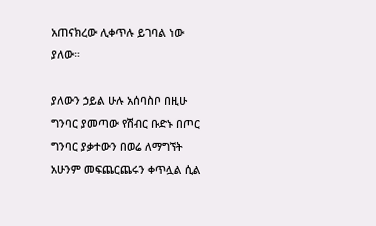አጠናክረው ሊቀጥሉ ይገባል ነው ያለው።

ያለውን ኃይል ሁሉ አሰባስቦ በዚሁ ግንባር ያመጣው የሽብር ቡድኑ በጦር ግንባር ያቃተውን በወሬ ለማግኘት አሁንም መፍጨርጨሩን ቀጥሏል ሲል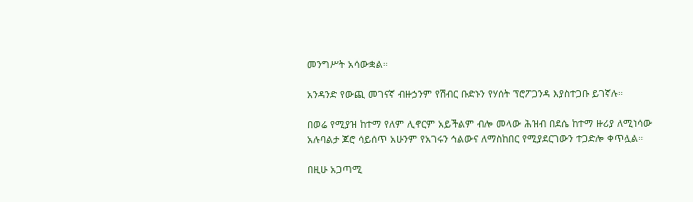መንግሥት አሳውቋል።

አንዳንድ የውጪ መገናኛ ብዙኃንም የሽብር ቡድኑን የሃሰት ፕሮፖጋንዳ እያስተጋቡ ይገኛሉ።

በወሬ የሚያዝ ከተማ የለም ሊኖርም አይችልም ብሎ መላው ሕዝብ በደሴ ከተማ ዙሪያ ለሚነሳው አሉባልታ ጆሮ ሳይሰጥ አሁንም የአገሩን ኅልውና ለማስከበር የሚያደርገውን ተጋድሎ ቀጥሏል።

በዚሁ አጋጣሚ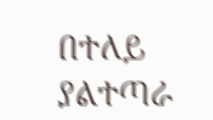በተለይ ያልተጣራ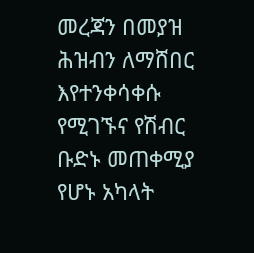መረጃን በመያዝ ሕዝብን ለማሸበር እየተንቀሳቀሱ የሚገኙና የሽብር ቡድኑ መጠቀሚያ የሆኑ አካላት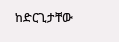ከድርጊታቸው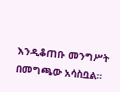እንዲቆጠቡ መንግሥት በመግጫው አሳስቧል።